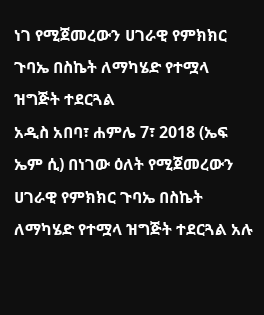ነገ የሚጀመረውን ሀገራዊ የምክክር ጉባኤ በስኬት ለማካሄድ የተሟላ ዝግጅት ተደርጓል
አዲስ አበባ፣ ሐምሌ 7፣ 2018 (ኤፍ ኤም ሲ) በነገው ዕለት የሚጀመረውን ሀገራዊ የምክክር ጉባኤ በስኬት ለማካሄድ የተሟላ ዝግጅት ተደርጓል አሉ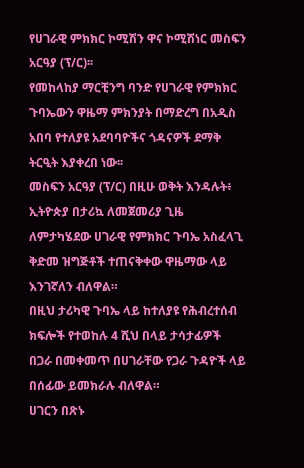የሀገራዊ ምክክር ኮሚሽን ዋና ኮሚሽነር መስፍን አርዓያ (ፕ/ር)፡፡
የመከላከያ ማርቺንግ ባንድ የሀገራዊ የምክክር ጉባኤውን ዋዜማ ምክንያት በማድረግ በአዲስ አበባ የተለያዩ አደባባዮችና ጎዳናዎች ደማቅ ትርዒት እያቀረበ ነው፡፡
መስፍን አርዓያ (ፕ/ር) በዚሁ ወቅት እንዳሉት፥ ኢትዮጵያ በታሪኳ ለመጀመሪያ ጊዜ ለምታካሄደው ሀገራዊ የምክክር ጉባኤ አስፈላጊ ቅድመ ዝግጅቶች ተጠናቅቀው ዋዜማው ላይ እንገኛለን ብለዋል።
በዚህ ታሪካዊ ጉባኤ ላይ ከተለያዩ የሕብረተሰብ ክፍሎች የተወከሉ 4 ሺህ በላይ ታሳታፊዎች በጋራ በመቀመጥ በሀገራቸው የጋራ ጉዳዮች ላይ በሰፊው ይመክራሉ ብለዋል።
ሀገርን በጽኑ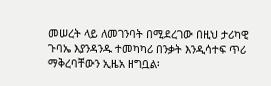መሠረት ላይ ለመገንባት በሚደረገው በዚህ ታሪካዊ ጉባኤ እያንዳንዱ ተመካካሪ በንቃት እንዲሳተፍ ጥሪ ማቅረባቸውን ኢዜአ ዘግቧል፡